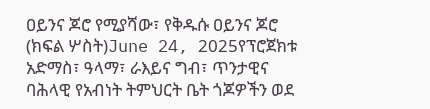ዐይንና ጆሮ የሚያሻው፣ የቅዱሱ ዐይንና ጆሮ (ክፍል ሦስት)June 24, 2025የፕሮጀክቱ አድማስ፣ ዓላማ፣ ራእይና ግብ፣ ጥንታዊና ባሕላዊ የአብነት ትምህርት ቤት ጎጆዎችን ወደ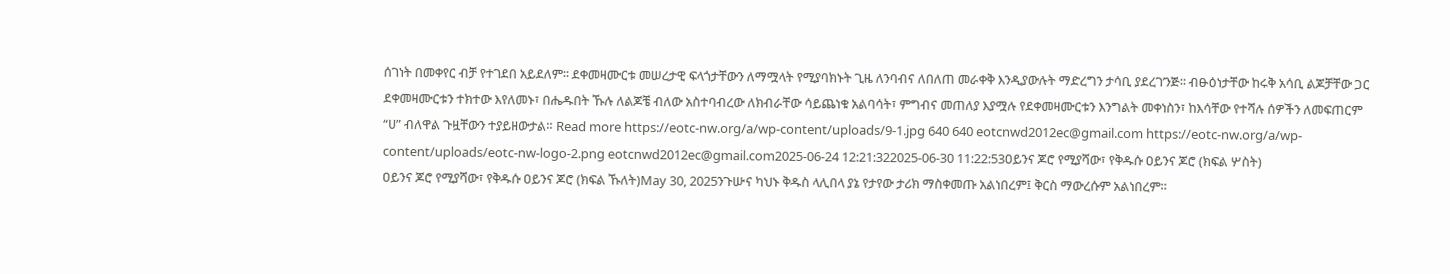ሰገነት በመቀየር ብቻ የተገደበ አይደለም፡፡ ደቀመዛሙርቱ መሠረታዊ ፍላጎታቸውን ለማሟላት የሚያባክኑት ጊዜ ለንባብና ለበለጠ መራቀቅ እንዲያውሉት ማድረግን ታሳቢ ያደረገ’ንጅ፡፡ ብፁዕነታቸው ከሩቅ አሳቢ ልጆቻቸው ጋር ደቀመዛሙርቱን ተክተው እየለመኑ፣ በሔዱበት ኹሉ ለልጆቼ ብለው አስተባብረው ለክብራቸው ሳይጨነቁ አልባሳት፣ ምግብና መጠለያ እያሟሉ የደቀመዛሙርቱን እንግልት መቀነስን፣ ከእሳቸው የተሻሉ ሰዎችን ለመፍጠርም “ሀ” ብለዋል ጉዟቸውን ተያይዘውታል። Read more https://eotc-nw.org/a/wp-content/uploads/9-1.jpg 640 640 eotcnwd2012ec@gmail.com https://eotc-nw.org/a/wp-content/uploads/eotc-nw-logo-2.png eotcnwd2012ec@gmail.com2025-06-24 12:21:322025-06-30 11:22:53ዐይንና ጆሮ የሚያሻው፣ የቅዱሱ ዐይንና ጆሮ (ክፍል ሦስት)
ዐይንና ጆሮ የሚያሻው፣ የቅዱሱ ዐይንና ጆሮ (ክፍል ኹለት)May 30, 2025ንጉሡና ካህኑ ቅዱስ ላሊበላ ያኔ የታየው ታሪክ ማስቀመጡ አልነበረም፤ ቅርስ ማውረሱም አልነበረም።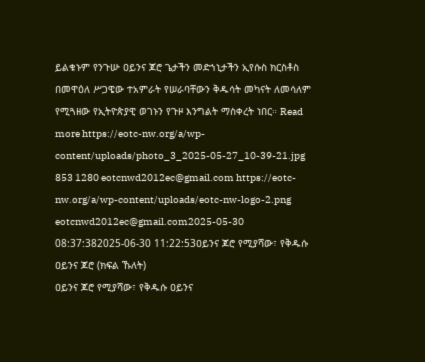ይልቁኑም የንጉሡ ዐይንና ጆሮ ጌታችን መድኀኒታችን ኢየሱስ ክርስቶስ በመዋዕለ ሥጋዌው ተአምራት የሠራባቸውን ቅዱሳት መካናት ለመሳለም የሚጓዘው የኢትዮጵያዊ ወገኑን የጉዞ እንግልት ማስቀረት ነበር። Read more https://eotc-nw.org/a/wp-content/uploads/photo_3_2025-05-27_10-39-21.jpg 853 1280 eotcnwd2012ec@gmail.com https://eotc-nw.org/a/wp-content/uploads/eotc-nw-logo-2.png eotcnwd2012ec@gmail.com2025-05-30 08:37:382025-06-30 11:22:53ዐይንና ጆሮ የሚያሻው፣ የቅዱሱ ዐይንና ጆሮ (ክፍል ኹለት)
ዐይንና ጆሮ የሚያሻው፣ የቅዱሱ ዐይንና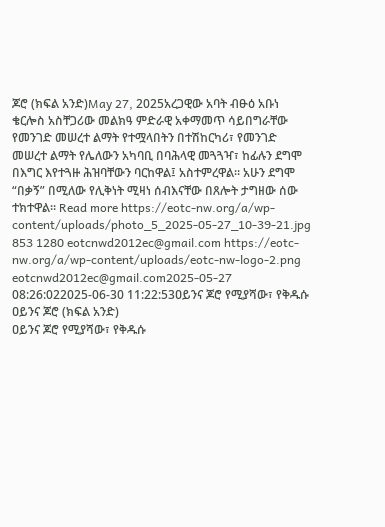ጆሮ (ክፍል አንድ)May 27, 2025አረጋዊው አባት ብፁዕ አቡነ ቄርሎስ አስቸጋሪው መልክዓ ምድራዊ አቀማመጥ ሳይበግራቸው የመንገድ መሠረተ ልማት የተሟላበትን በተሽከርካሪ፣ የመንገድ መሠረተ ልማት የሌለውን አካባቢ በባሕላዊ መጓጓዣ፣ ከፊሉን ደግሞ በእግር እየተጓዙ ሕዝባቸውን ባርከዋል፤ አስተምረዋል። አሁን ደግሞ “በቃኝ” በሚለው የሊቅነት ሚዛነ ሰብእናቸው በጸሎት ታግዘው ሰው ተክተዋል። Read more https://eotc-nw.org/a/wp-content/uploads/photo_5_2025-05-27_10-39-21.jpg 853 1280 eotcnwd2012ec@gmail.com https://eotc-nw.org/a/wp-content/uploads/eotc-nw-logo-2.png eotcnwd2012ec@gmail.com2025-05-27 08:26:022025-06-30 11:22:53ዐይንና ጆሮ የሚያሻው፣ የቅዱሱ ዐይንና ጆሮ (ክፍል አንድ)
ዐይንና ጆሮ የሚያሻው፣ የቅዱሱ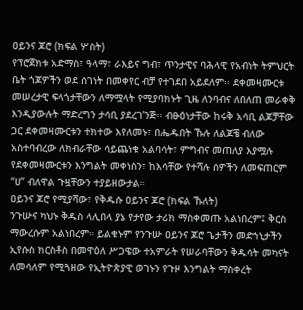ዐይንና ጆሮ (ክፍል ሦስት)
የፕሮጀክቱ አድማስ፣ ዓላማ፣ ራእይና ግብ፣ ጥንታዊና ባሕላዊ የአብነት ትምህርት ቤት ጎጆዎችን ወደ ሰገነት በመቀየር ብቻ የተገደበ አይደለም፡፡ ደቀመዛሙርቱ መሠረታዊ ፍላጎታቸውን ለማሟላት የሚያባክኑት ጊዜ ለንባብና ለበለጠ መራቀቅ እንዲያውሉት ማድረግን ታሳቢ ያደረገ’ንጅ፡፡ ብፁዕነታቸው ከሩቅ አሳቢ ልጆቻቸው ጋር ደቀመዛሙርቱን ተክተው እየለመኑ፣ በሔዱበት ኹሉ ለልጆቼ ብለው አስተባብረው ለክብራቸው ሳይጨነቁ አልባሳት፣ ምግብና መጠለያ እያሟሉ የደቀመዛሙርቱን እንግልት መቀነስን፣ ከእሳቸው የተሻሉ ሰዎችን ለመፍጠርም “ሀ” ብለዋል ጉዟቸውን ተያይዘውታል።
ዐይንና ጆሮ የሚያሻው፣ የቅዱሱ ዐይንና ጆሮ (ክፍል ኹለት)
ንጉሡና ካህኑ ቅዱስ ላሊበላ ያኔ የታየው ታሪክ ማስቀመጡ አልነበረም፤ ቅርስ ማውረሱም አልነበረም። ይልቁኑም የንጉሡ ዐይንና ጆሮ ጌታችን መድኀኒታችን ኢየሱስ ክርስቶስ በመዋዕለ ሥጋዌው ተአምራት የሠራባቸውን ቅዱሳት መካናት ለመሳለም የሚጓዘው የኢትዮጵያዊ ወገኑን የጉዞ እንግልት ማስቀረት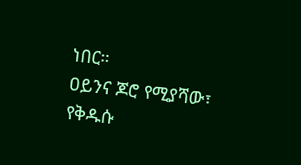ነበር።
ዐይንና ጆሮ የሚያሻው፣ የቅዱሱ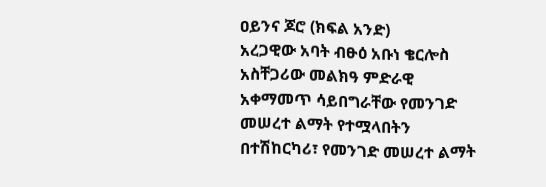ዐይንና ጆሮ (ክፍል አንድ)
አረጋዊው አባት ብፁዕ አቡነ ቄርሎስ አስቸጋሪው መልክዓ ምድራዊ አቀማመጥ ሳይበግራቸው የመንገድ መሠረተ ልማት የተሟላበትን በተሽከርካሪ፣ የመንገድ መሠረተ ልማት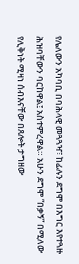የሌለውን አካባቢ በባሕላዊ መጓጓዣ፣ ከፊሉን ደግሞ በእግር እየተጓዙ ሕዝባቸውን ባርከዋል፤ አስተምረዋል። አሁን ደግሞ “በቃኝ” በሚለው የሊቅነት ሚዛነ ሰብእናቸው በጸሎት ታግዘው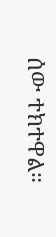ሰው ተክተዋል።